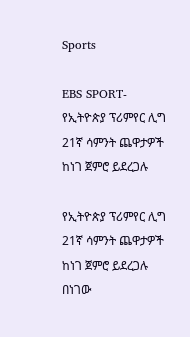Sports

EBS SPORT- የኢትዮጵያ ፕሪምየር ሊግ 21ኛ ሳምንት ጨዋታዎች ከነገ ጀምሮ ይደረጋሉ

የኢትዮጵያ ፕሪምየር ሊግ 21ኛ ሳምንት ጨዋታዎች ከነገ ጀምሮ ይደረጋሉ
በነገው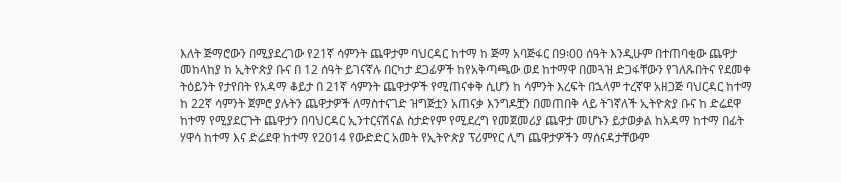እለት ጅማሮውን በሚያደረገው የ21ኛ ሳምንት ጨዋታም ባህርዳር ከተማ ከ ጅማ አባጅፋር በ9፡00 ሰዓት እንዲሁም በተጠባቂው ጨዋታ መከላከያ ከ ኢትዮጵያ ቡና በ 12 ሰዓት ይገናኛሉ በርካታ ደጋፊዎች ከየአቅጣጫው ወደ ከተማዋ በመጓዝ ድጋፋቸውን የገለጹበትና የደመቀ ትዕይንት የታየበት የአዳማ ቆይታ በ 21ኛ ሳምንት ጨዋታዎች የሚጠናቀቅ ሲሆን ከ ሳምንት እረፍት በኋላም ተረኛዋ አዘጋጅ ባህርዳር ከተማ ከ 22ኛ ሳምንት ጀምሮ ያሉትን ጨዋታዎች ለማስተናገድ ዝግጅቷን አጠናቃ እንግዶቿን በመጠበቅ ላይ ትገኛለች ኢትዮጵያ ቡና ከ ድሬደዋ ከተማ የሚያደርጉት ጨዋታን በባህርዳር ኢንተርናሽናል ስታድየም የሚደረግ የመጀመሪያ ጨዋታ መሆኑን ይታወቃል ከአዳማ ከተማ በፊት ሃዋሳ ከተማ እና ድሬደዋ ከተማ የ2014 የውድድር አመት የኢትዮጵያ ፕሪምየር ሊግ ጨዋታዎችን ማሰናዳታቸውም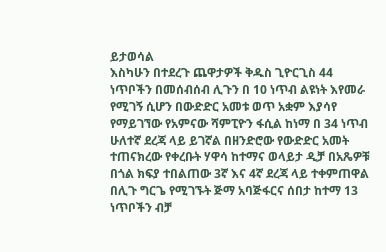ይታወሳል
እስካሁን በተደረጉ ጨዋታዎች ቅዱስ ጊዮርጊስ 44 ነጥቦችን በመሰብሰብ ሊጉን በ 10 ነጥብ ልዩነት እየመራ የሚገኝ ሲሆን በውድድር አመቱ ወጥ አቋም እያሳየ የማይገኘው የአምናው ሻምፒዮን ፋሲል ከነማ በ 34 ነጥብ ሁለተኛ ደረጃ ላይ ይገኛል በዘንድሮው የውድድር አመት ተጠናክረው የቀረቡት ሃዋሳ ከተማና ወላይታ ዲቻ በአጼዎቹ በጎል ክፍያ ተበልጠው 3ኛ እና 4ኛ ደረጃ ላይ ተቀምጠዋል በሊጉ ግርጌ የሚገኙት ጅማ አባጅፋርና ሰበታ ከተማ 13 ነጥቦችን ብቻ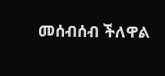መሰብሰብ ችለዋል